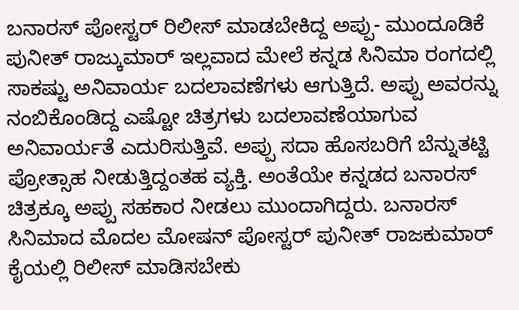ಬನಾರಸ್ ಪೋಸ್ಟರ್ ರಿಲೀಸ್ ಮಾಡಬೇಕಿದ್ದ ಅಪ್ಪು- ಮುಂದೂಡಿಕೆ
ಪುನೀತ್ ರಾಜ್ಕುಮಾರ್ ಇಲ್ಲವಾದ ಮೇಲೆ ಕನ್ನಡ ಸಿನಿಮಾ ರಂಗದಲ್ಲಿ ಸಾಕಷ್ಟು ಅನಿವಾರ್ಯ ಬದಲಾವಣೆಗಳು ಆಗುತ್ತಿದೆ. ಅಪ್ಪು ಅವರನ್ನು ನಂಬಿಕೊಂಡಿದ್ದ ಎಷ್ಟೋ ಚಿತ್ರಗಳು ಬದಲಾವಣೆಯಾಗುವ ಅನಿವಾರ್ಯತೆ ಎದುರಿಸುತ್ತಿವೆ. ಅಪ್ಪು ಸದಾ ಹೊಸಬರಿಗೆ ಬೆನ್ನುತಟ್ಟಿ ಪ್ರೋತ್ಸಾಹ ನೀಡುತ್ತಿದ್ದಂತಹ ವ್ಯಕ್ತಿ. ಅಂತೆಯೇ ಕನ್ನಡದ ಬನಾರಸ್ ಚಿತ್ರಕ್ಕೂ ಅಪ್ಪು ಸಹಕಾರ ನೀಡಲು ಮುಂದಾಗಿದ್ದರು. ಬನಾರಸ್ ಸಿನಿಮಾದ ಮೊದಲ ಮೋಷನ್ ಪೋಸ್ಟರ್ ಪುನೀತ್ ರಾಜಕುಮಾರ್ ಕೈಯಲ್ಲಿ ರಿಲೀಸ್ ಮಾಡಿಸಬೇಕು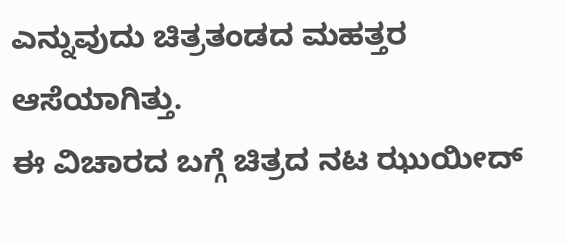ಎನ್ನುವುದು ಚಿತ್ರತಂಡದ ಮಹತ್ತರ ಆಸೆಯಾಗಿತ್ತು.
ಈ ವಿಚಾರದ ಬಗ್ಗೆ ಚಿತ್ರದ ನಟ ಝುಯೀದ್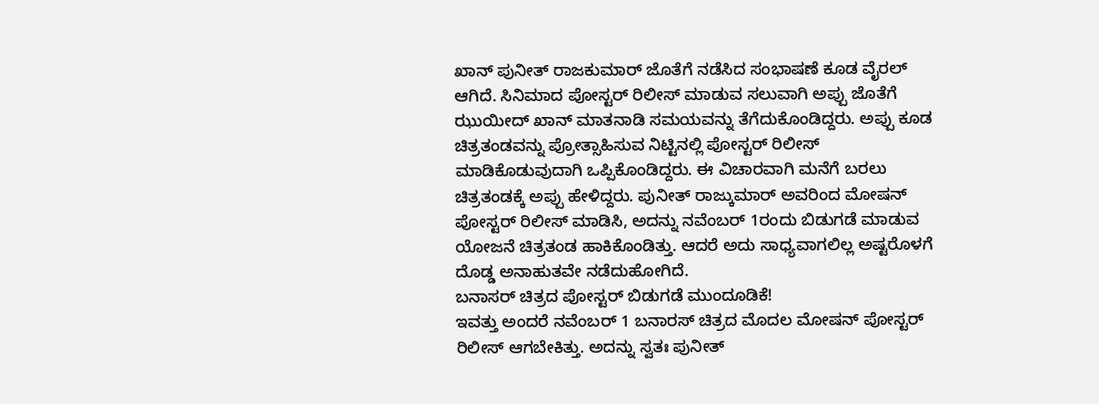ಖಾನ್ ಪುನೀತ್ ರಾಜಕುಮಾರ್ ಜೊತೆಗೆ ನಡೆಸಿದ ಸಂಭಾಷಣೆ ಕೂಡ ವೈರಲ್ ಆಗಿದೆ. ಸಿನಿಮಾದ ಪೋಸ್ಟರ್ ರಿಲೀಸ್ ಮಾಡುವ ಸಲುವಾಗಿ ಅಪ್ಪು ಜೊತೆಗೆ ಝುಯೀದ್ ಖಾನ್ ಮಾತನಾಡಿ ಸಮಯವನ್ನು ತೆಗೆದುಕೊಂಡಿದ್ದರು. ಅಪ್ಪು ಕೂಡ ಚಿತ್ರತಂಡವನ್ನು ಪ್ರೋತ್ಸಾಹಿಸುವ ನಿಟ್ಟಿನಲ್ಲಿ ಪೋಸ್ಟರ್ ರಿಲೀಸ್ ಮಾಡಿಕೊಡುವುದಾಗಿ ಒಪ್ಪಿಕೊಂಡಿದ್ದರು. ಈ ವಿಚಾರವಾಗಿ ಮನೆಗೆ ಬರಲು ಚಿತ್ರತಂಡಕ್ಕೆ ಅಪ್ಪು ಹೇಳಿದ್ದರು. ಪುನೀತ್ ರಾಜ್ಕುಮಾರ್ ಅವರಿಂದ ಮೋಷನ್ ಪೋಸ್ಟರ್ ರಿಲೀಸ್ ಮಾಡಿಸಿ, ಅದನ್ನು ನವೆಂಬರ್ 1ರಂದು ಬಿಡುಗಡೆ ಮಾಡುವ ಯೋಜನೆ ಚಿತ್ರತಂಡ ಹಾಕಿಕೊಂಡಿತ್ತು. ಆದರೆ ಅದು ಸಾಧ್ಯವಾಗಲಿಲ್ಲ ಅಷ್ಟರೊಳಗೆ ದೊಡ್ಡ ಅನಾಹುತವೇ ನಡೆದುಹೋಗಿದೆ.
ಬನಾಸರ್ ಚಿತ್ರದ ಪೋಸ್ಟರ್ ಬಿಡುಗಡೆ ಮುಂದೂಡಿಕೆ!
ಇವತ್ತು ಅಂದರೆ ನವೆಂಬರ್ 1 ಬನಾರಸ್ ಚಿತ್ರದ ಮೊದಲ ಮೋಷನ್ ಪೋಸ್ಟರ್ ರಿಲೀಸ್ ಆಗಬೇಕಿತ್ತು. ಅದನ್ನು ಸ್ವತಃ ಪುನೀತ್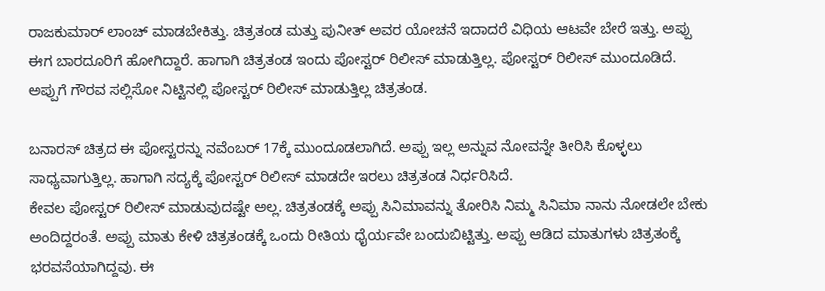ರಾಜಕುಮಾರ್ ಲಾಂಚ್ ಮಾಡಬೇಕಿತ್ತು. ಚಿತ್ರತಂಡ ಮತ್ತು ಪುನೀತ್ ಅವರ ಯೋಚನೆ ಇದಾದರೆ ವಿಧಿಯ ಆಟವೇ ಬೇರೆ ಇತ್ತು. ಅಪ್ಪು ಈಗ ಬಾರದೂರಿಗೆ ಹೋಗಿದ್ದಾರೆ. ಹಾಗಾಗಿ ಚಿತ್ರತಂಡ ಇಂದು ಪೋಸ್ಟರ್ ರಿಲೀಸ್ ಮಾಡುತ್ತಿಲ್ಲ. ಪೋಸ್ಟರ್ ರಿಲೀಸ್ ಮುಂದೂಡಿದೆ. ಅಪ್ಪುಗೆ ಗೌರವ ಸಲ್ಲಿಸೋ ನಿಟ್ಟಿನಲ್ಲಿ ಪೋಸ್ಟರ್ ರಿಲೀಸ್ ಮಾಡುತ್ತಿಲ್ಲ ಚಿತ್ರತಂಡ.

ಬನಾರಸ್ ಚಿತ್ರದ ಈ ಪೋಸ್ಟರನ್ನು ನವೆಂಬರ್ 17ಕ್ಕೆ ಮುಂದೂಡಲಾಗಿದೆ. ಅಪ್ಪು ಇಲ್ಲ ಅನ್ನುವ ನೋವನ್ನೇ ತೀರಿಸಿ ಕೊಳ್ಳಲು ಸಾಧ್ಯವಾಗುತ್ತಿಲ್ಲ. ಹಾಗಾಗಿ ಸದ್ಯಕ್ಕೆ ಪೋಸ್ಟರ್ ರಿಲೀಸ್ ಮಾಡದೇ ಇರಲು ಚಿತ್ರತಂಡ ನಿರ್ಧರಿಸಿದೆ.
ಕೇವಲ ಪೋಸ್ಟರ್ ರಿಲೀಸ್ ಮಾಡುವುದಷ್ಟೇ ಅಲ್ಲ. ಚಿತ್ರತಂಡಕ್ಕೆ ಅಪ್ಪು ಸಿನಿಮಾವನ್ನು ತೋರಿಸಿ ನಿಮ್ಮ ಸಿನಿಮಾ ನಾನು ನೋಡಲೇ ಬೇಕು ಅಂದಿದ್ದರಂತೆ. ಅಪ್ಪು ಮಾತು ಕೇಳಿ ಚಿತ್ರತಂಡಕ್ಕೆ ಒಂದು ರೀತಿಯ ಧೈರ್ಯವೇ ಬಂದುಬಿಟ್ಟಿತ್ತು. ಅಪ್ಪು ಆಡಿದ ಮಾತುಗಳು ಚಿತ್ರತಂಕ್ಕೆ ಭರವಸೆಯಾಗಿದ್ದವು. ಈ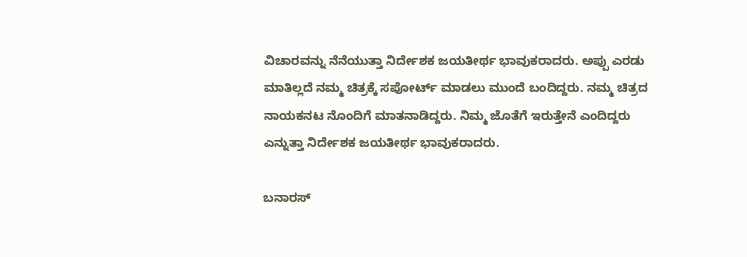ವಿಚಾರವನ್ನು ನೆನೆಯುತ್ತಾ ನಿರ್ದೇಶಕ ಜಯತೀರ್ಥ ಭಾವುಕರಾದರು. ಅಪ್ಪು ಎರಡು ಮಾತಿಲ್ಲದೆ ನಮ್ಮ ಚಿತ್ರಕ್ಕೆ ಸಪೋರ್ಟ್ ಮಾಡಲು ಮುಂದೆ ಬಂದಿದ್ದರು. ನಮ್ಮ ಚಿತ್ರದ ನಾಯಕನಟ ನೊಂದಿಗೆ ಮಾತನಾಡಿದ್ದರು. ನಿಮ್ಮ ಜೊತೆಗೆ ಇರುತ್ತೇನೆ ಎಂದಿದ್ದರು ಎನ್ನುತ್ತಾ ನಿರ್ದೇಶಕ ಜಯತೀರ್ಥ ಭಾವುಕರಾದರು.

ಬನಾರಸ್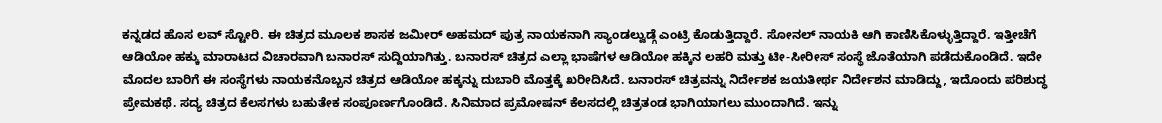ಕನ್ನಡದ ಹೊಸ ಲವ್ ಸ್ಟೋರಿ. ಈ ಚಿತ್ರದ ಮೂಲಕ ಶಾಸಕ ಜಮೀರ್ ಅಹಮದ್ ಪುತ್ರ ನಾಯಕನಾಗಿ ಸ್ಯಾಂಡಲ್ವುಡ್ಗೆ ಎಂಟ್ರಿ ಕೊಡುತ್ತಿದ್ದಾರೆ. ಸೋನಲ್ ನಾಯಕಿ ಆಗಿ ಕಾಣಿಸಿಕೊಳ್ಳುತ್ತಿದ್ದಾರೆ. ಇತ್ತೀಚೆಗೆ ಆಡಿಯೋ ಹಕ್ಕು ಮಾರಾಟದ ವಿಚಾರವಾಗಿ ಬನಾರಸ್ ಸುದ್ದಿಯಾಗಿತ್ತು. ಬನಾರಸ್ ಚಿತ್ರದ ಎಲ್ಲಾ ಭಾಷೆಗಳ ಆಡಿಯೋ ಹಕ್ಕಿನ ಲಹರಿ ಮತ್ತು ಟೀ-ಸೀರೀಸ್ ಸಂಸ್ಥೆ ಜೊತೆಯಾಗಿ ಪಡೆದುಕೊಂಡಿದೆ. ಇದೇ ಮೊದಲ ಬಾರಿಗೆ ಈ ಸಂಸ್ಥೆಗಳು ನಾಯಕನೊಬ್ಬನ ಚಿತ್ರದ ಆಡಿಯೋ ಹಕ್ಕನ್ನು ದುಬಾರಿ ಮೊತ್ತಕ್ಕೆ ಖರೀದಿಸಿದೆ. ಬನಾರಸ್ ಚಿತ್ರವನ್ನು ನಿರ್ದೇಶಕ ಜಯತೀರ್ಥ ನಿರ್ದೇಶನ ಮಾಡಿದ್ದು, ಇದೊಂದು ಪರಿಶುದ್ಧ ಪ್ರೇಮಕಥೆ. ಸದ್ಯ ಚಿತ್ರದ ಕೆಲಸಗಳು ಬಹುತೇಕ ಸಂಪೂರ್ಣಗೊಂಡಿದೆ. ಸಿನಿಮಾದ ಪ್ರಮೋಷನ್ ಕೆಲಸದಲ್ಲಿ ಚಿತ್ರತಂಡ ಭಾಗಿಯಾಗಲು ಮುಂದಾಗಿದೆ. ಇನ್ನು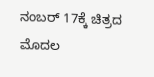ನಂಬರ್ 17ಕ್ಕೆ ಚಿತ್ರದ ಮೊದಲ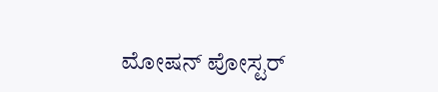ಮೋಷನ್ ಪೋಸ್ಟರ್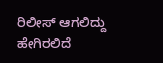ರಿಲೀಸ್ ಆಗಲಿದ್ದು ಹೇಗಿರಲಿದೆ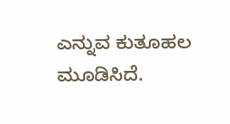ಎನ್ನುವ ಕುತೂಹಲ ಮೂಡಿಸಿದೆ.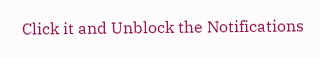Click it and Unblock the Notifications